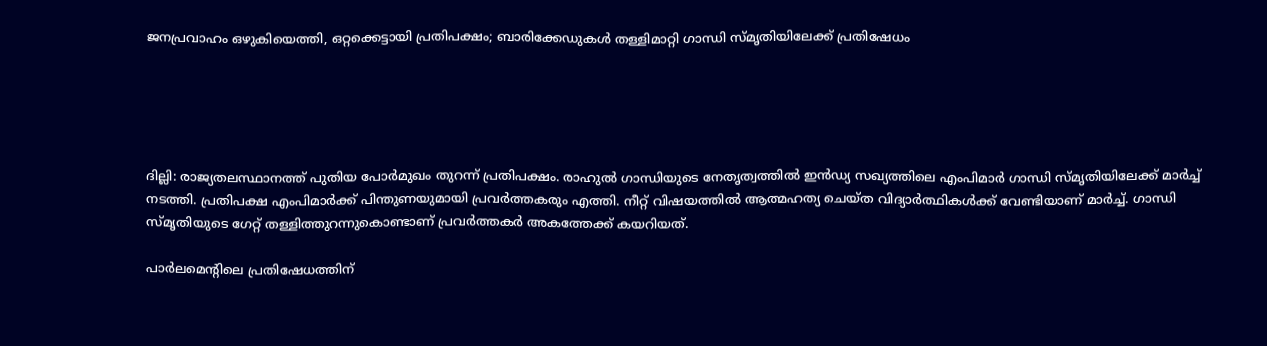ജനപ്രവാഹം ഒഴുകിയെത്തി, ഒറ്റക്കെട്ടായി പ്രതിപക്ഷം; ബാരിക്കേഡുകള്‍ തള്ളിമാറ്റി ഗാന്ധി സ്മൃതിയിലേക്ക് പ്രതിഷേധം





ദില്ലി: രാജ്യതലസ്ഥാനത്ത് പുതിയ പോര്‍മുഖം തുറന്ന് പ്രതിപക്ഷം. രാഹുല്‍ ഗാന്ധിയുടെ നേതൃത്വത്തിൽ ഇൻഡ്യ സഖ്യത്തിലെ എംപിമാര്‍ ഗാന്ധി സ്മൃതിയിലേക്ക് മാര്‍ച്ച് നടത്തി. പ്രതിപക്ഷ എംപിമാര്‍ക്ക് പിന്തുണയുമായി പ്രവര്‍ത്തകരും എത്തി. നീറ്റ് വിഷയത്തിൽ ആത്മഹത്യ ചെയ്ത വിദ്യാര്‍ത്ഥികള്‍ക്ക് വേണ്ടിയാണ് മാർച്ച്. ഗാന്ധി സ്മൃതിയുടെ ഗേറ്റ് തള്ളിത്തുറന്നുകൊണ്ടാണ് പ്രവര്‍ത്തകര്‍ അകത്തേക്ക് കയറിയത്.

പാര്‍ലമെന്‍റിലെ പ്രതിഷേധത്തിന്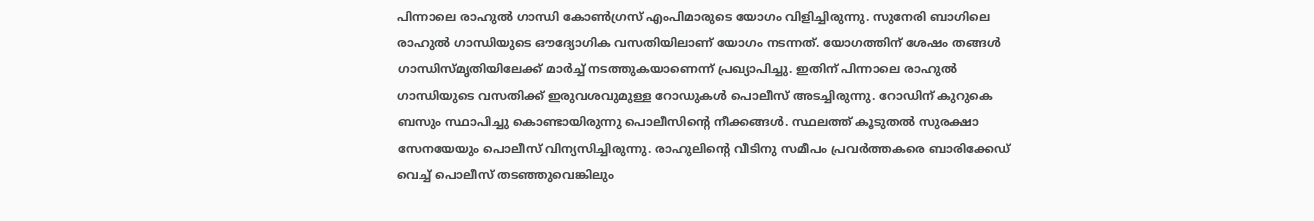പിന്നാലെ രാഹുല്‍ ഗാന്ധി കോണ്‍ഗ്രസ് എംപിമാരുടെ യോഗം വിളിച്ചിരുന്നു. സുനേരി ബാഗിലെ രാഹുല്‍ ഗാന്ധിയുടെ ഔദ്യോഗിക വസതിയിലാണ് യോഗം നടന്നത്. യോഗത്തിന് ശേഷം തങ്ങൾ ഗാന്ധിസ്മൃതിയിലേക്ക് മാര്‍ച്ച് നടത്തുകയാണെന്ന് പ്രഖ്യാപിച്ചു. ഇതിന് പിന്നാലെ രാഹുൽ ഗാന്ധിയുടെ വസതിക്ക് ഇരുവശവുമുള്ള റോഡുകൾ പൊലീസ് അടച്ചിരുന്നു. റോഡിന് കുറുകെ ബസും സ്ഥാപിച്ചു കൊണ്ടായിരുന്നു പൊലീസിൻ്റെ നീക്കങ്ങൾ. സ്ഥലത്ത് കൂടുതൽ സുരക്ഷാ സേനയേയും പൊലീസ് വിന്യസിച്ചിരുന്നു. രാഹുലിൻ്റെ വീടിനു സമീപം പ്രവർത്തകരെ ബാരിക്കേഡ് വെച്ച് പൊലീസ് ത‍ടഞ്ഞുവെങ്കിലും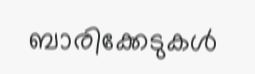ബാരിക്കേടുകൾ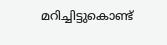മറിച്ചിട്ടുകൊണ്ട്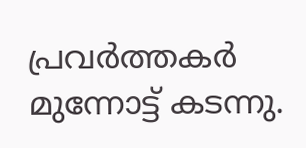പ്രവർത്തകർ മുന്നോട്ട് കടന്നു.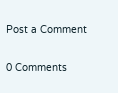Post a Comment

0 Comments